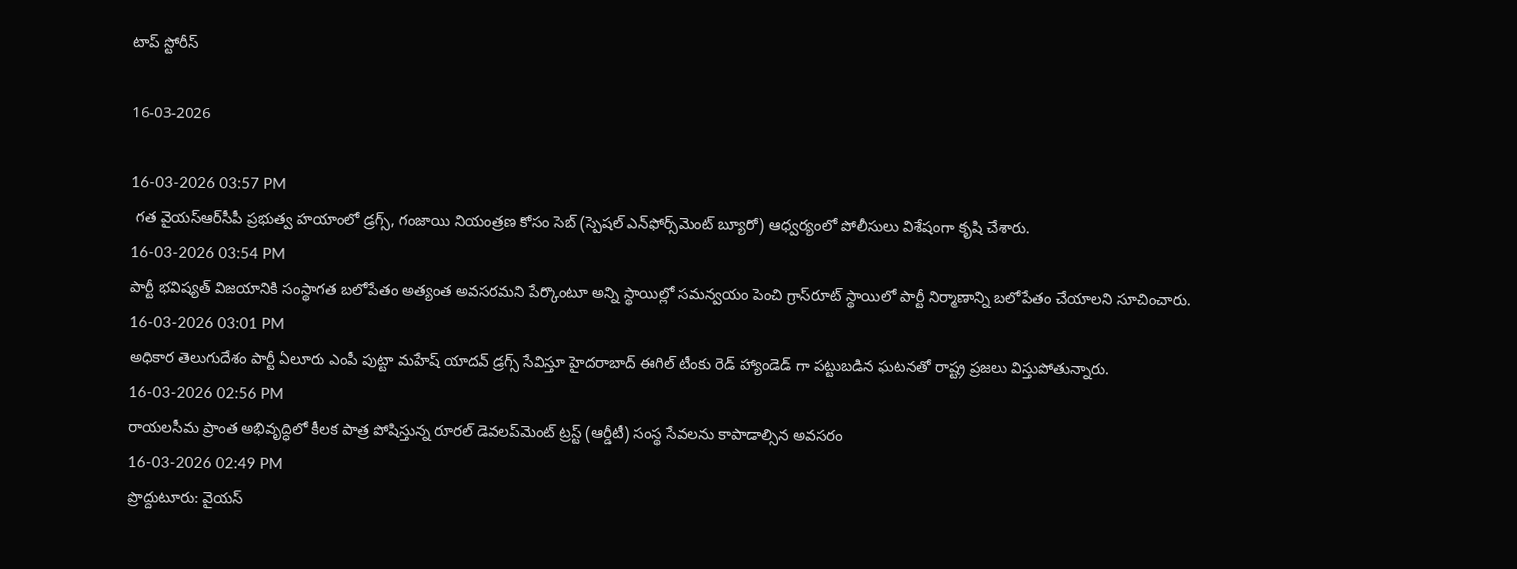టాప్ స్టోరీస్

16-03-2026

16-03-2026 03:57 PM
 గత వైయ‌స్ఆర్‌సీపీ ప్రభుత్వ హయాంలో డ్రగ్స్, గంజాయి నియంత్రణ కోసం సెబ్‌ (స్పెషల్‌ ఎన్‌ఫోర్స్‌మెంట్‌ బ్యూరో) ఆధ్వర్యంలో పోలీసులు విశేషంగా కృషి చేశారు.
16-03-2026 03:54 PM
పార్టీ భవిష్యత్ విజయానికి సంస్థాగత బలోపేతం అత్యంత అవసరమని పేర్కొంటూ అన్ని స్థాయిల్లో సమన్వయం పెంచి గ్రాస్‌రూట్ స్థాయిలో పార్టీ నిర్మాణాన్ని బలోపేతం చేయాలని సూచించారు.
16-03-2026 03:01 PM
అధికార తెలుగుదేశం పార్టీ ఏలూరు ఎంపీ పుట్టా మహేష్ యాదవ్ డ్రగ్స్ సేవిస్తూ హైదరాబాద్ ఈగిల్ టీంకు రెడ్ హ్యాండెడ్ గా పట్టుబడిన ఘటనతో రాష్ట్ర ప్రజలు విస్తుపోతున్నారు.
16-03-2026 02:56 PM
రాయలసీమ ప్రాంత అభివృద్ధిలో కీలక పాత్ర పోషిస్తున్న రూర‌ల్ డెవ‌ల‌ప్‌మెంట్ ట్ర‌స్ట్ (ఆర్డీటీ) సంస్థ సేవలను కాపాడాల్సిన అవసరం
16-03-2026 02:49 PM
ప్రొద్దుటూరు: వైయస్‌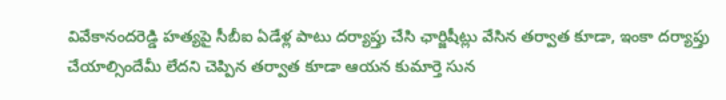వివేకానందరెడ్డి హత్యపై సీబీఐ ఏడేళ్ల పాటు దర్యాప్తు చేసి ఛార్జిషీట్లు వేసిన తర్వాత కూడా, ఇంకా దర్యాప్తు చేయాల్సిందేమీ లేదని చెప్పిన తర్వాత కూడా ఆయన కుమార్తె సున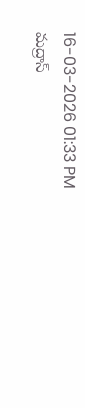16-03-2026 01:33 PM
మద్రాస్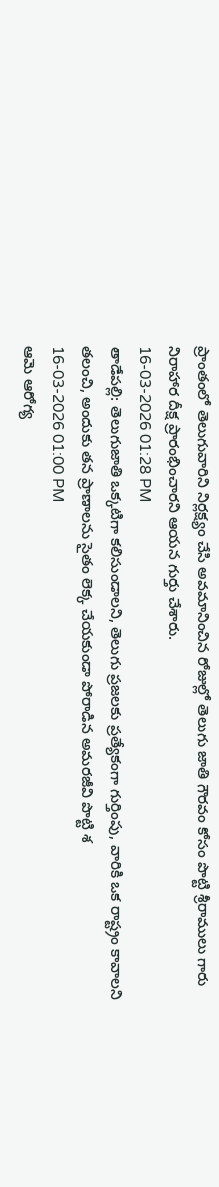ప్రాంతంలో తెలుగువారిని నిర్లక్ష్యం చేసి అవమానించిన రోజుల్లో తెలుగు జాతి గౌరవం కోసం పొట్టి శ్రీరాములు గారు నిరాహార దీక్ష ప్రారంభించారని ఆయన గుర్తు చేశారు.
16-03-2026 01:28 PM
తాడేపల్లి: తెలుగుజాతి ఒక్కటిగా కలిసుండాలని, తెలుగు ప్రజలకు ప్రత్యేకంగా గుర్తింపు, వారికి ఒక రాష్ట్రం కావాలని తలంచి, అందుకు తన ప్రాణాలను సైతం లెక్క చేయకుండా పోరాడిన అమరజీవి పొట్టి శ
16-03-2026 01:00 PM
ఆమె ఆరోగ్య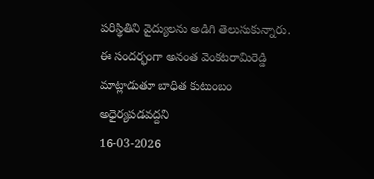పరిస్థితిని వైద్యులను అడిగి తెలుసుకున్నారు. ఈ సందర్భంగా అనంత వెంకటరామిరెడ్డి మాట్లాడుతూ బాధిత కుటుంబం అధైర్యపడవద్దని
16-03-2026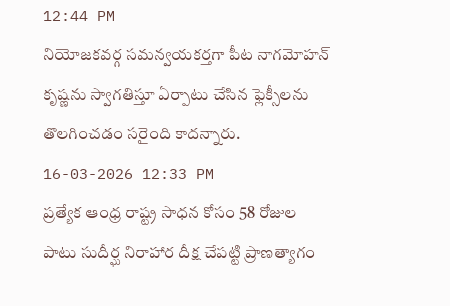12:44 PM
నియోజకవర్గ సమన్వయకర్తగా పీట నాగమోహన్ కృష్ణను స్వాగతిస్తూ ఏర్పాటు చేసిన ఫ్లెక్సీలను తొలగించడం సరైంది కాదన్నారు.
16-03-2026 12:33 PM
ప్రత్యేక ఆంధ్ర రాష్ట్ర సాధన కోసం 58 రోజుల పాటు సుదీర్ఘ నిరాహార దీక్ష చేపట్టి ప్రాణత్యాగం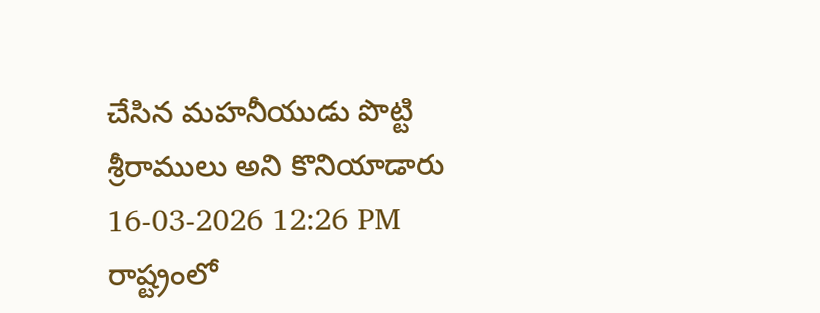చేసిన మహనీయుడు పొట్టి శ్రీరాములు అని కొనియాడారు
16-03-2026 12:26 PM
రాష్ట్రంలో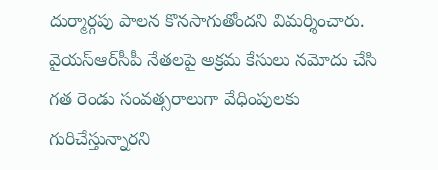దుర్మార్గపు పాలన కొనసాగుతోందని విమర్శించారు. వైయ‌స్ఆర్‌సీపీ నేతలపై అక్రమ కేసులు నమోదు చేసి గత రెండు సంవత్సరాలుగా వేధింపులకు గురిచేస్తున్నారని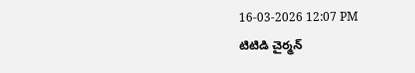16-03-2026 12:07 PM
టిటిడి చైర్మన్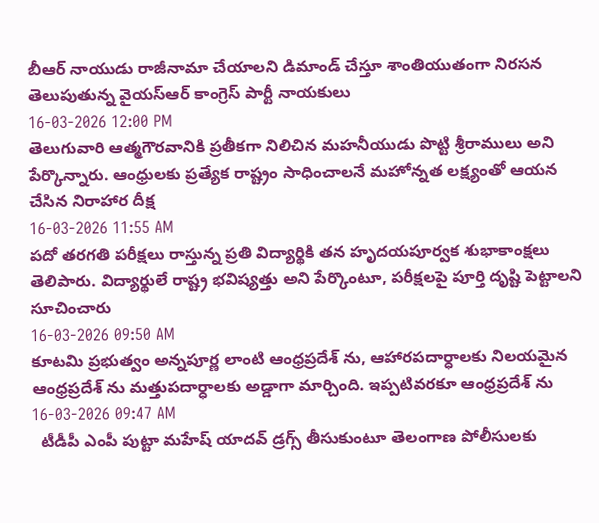బీఆర్ నాయుడు రాజీనామా చేయాలని డిమాండ్ చేస్తూ శాంతియుతంగా నిరసన తెలుపుతున్న వైయ‌స్ఆర్‌ కాంగ్రెస్ పార్టీ నాయకులు
16-03-2026 12:00 PM
తెలుగువారి ఆత్మగౌరవానికి ప్రతీకగా నిలిచిన మహనీయుడు పొట్టి శ్రీరాములు అని పేర్కొన్నారు. ఆంధ్రులకు ప్రత్యేక రాష్ట్రం సాధించాలనే మహోన్నత లక్ష్యంతో ఆయన చేసిన నిరాహార దీక్ష
16-03-2026 11:55 AM
పదో తరగతి పరీక్షలు రాస్తున్న ప్రతి విద్యార్థికి తన హృదయపూర్వక శుభాకాంక్షలు తెలిపారు. విద్యార్థులే రాష్ట్ర భవిష్యత్తు అని పేర్కొంటూ, పరీక్షలపై పూర్తి దృష్టి పెట్టాలని సూచించారు
16-03-2026 09:50 AM
కూటమి ప్రభుత్వం అన్నపూర్ణ లాంటి ఆంధ్రప్రదేశ్ ను, ఆహారపదార్ధాలకు నిలయమైన ఆంధ్రప్రదేశ్ ను మత్తుపదార్ధాలకు అడ్డాగా మార్చింది. ఇప్పటివరకూ ఆంధ్రప్రదేశ్ ను
16-03-2026 09:47 AM
  టీడీపీ ఎంపీ పుట్టా మహేష్ యాదవ్ డ్రగ్స్ తీసుకుంటూ తెలంగాణ పోలీసులకు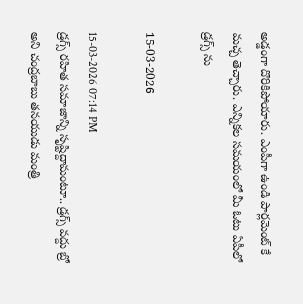అడ్డంగా దొరికిపోయారు. ఎంపీగా ఉండి పార్లమెంట్ కే మచ్చ తెచ్చారు. ఎన్నికల సమయంలో మీ ఓటు ఏపీలో డ్రగ్స్ ను

15-03-2026

15-03-2026 07:14 PM
డ్రగ్స్ రహిత సమాజాన్ని సృష్టిద్దామంటూ.. డ్రగ్స్ వద్దు బ్రో అని చంద్రబాబు తనయుడు మంత్రి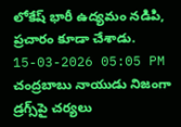లోకేష్ భారీ ఉద్యమం నడిపి, ప్రచారం కూడా చేశాడు.
15-03-2026 05:05 PM
చంద్రబాబు నాయుడు నిజంగా డ్రగ్స్‌పై చర్యలు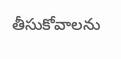తీసుకోవాలను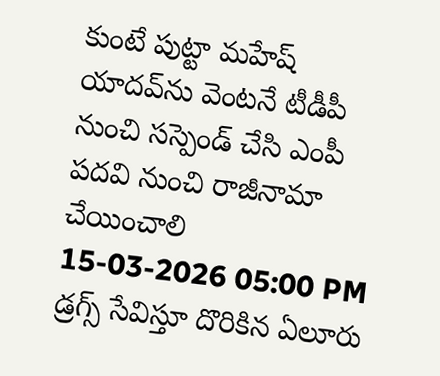కుంటే పుట్టా మహేష్ యాదవ్‌ను వెంటనే టీడీపీ నుంచి సస్పెండ్ చేసి ఎంపీ పదవి నుంచి రాజీనామా చేయించాలి
15-03-2026 05:00 PM
డ్రగ్స్ సేవిస్తూ దొరికిన ఏలూరు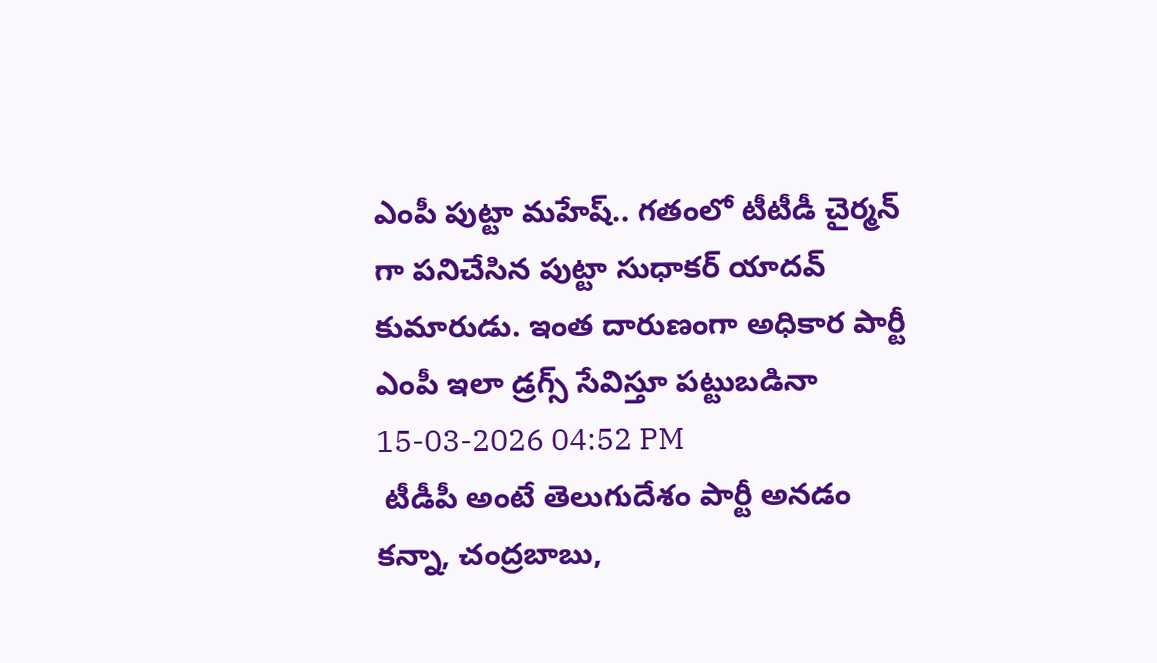ఎంపీ పుట్టా మహేష్.. గతంలో టీటీడీ చైర్మన్ గా పనిచేసిన పుట్టా సుధాకర్ యాదవ్ కుమారుడు. ఇంత దారుణంగా అధికార పార్టీ ఎంపీ ఇలా డ్రగ్స్ సేవిస్తూ పట్టుబడినా
15-03-2026 04:52 PM
 టీడీపీ అంటే తెలుగుదేశం పార్టీ అనడం కన్నా, చంద్రబాబు,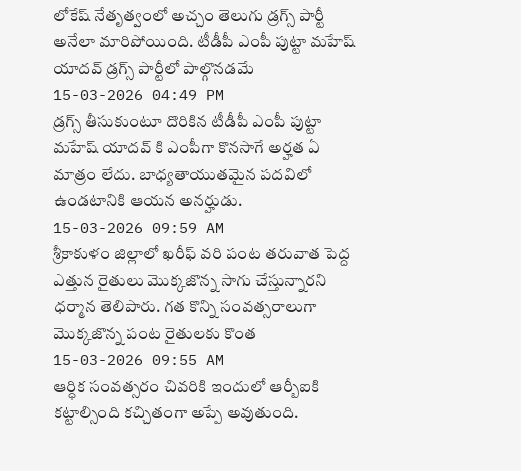లోకేష్‌ నేతృత్వంలో అచ్చం తెలుగు డ్రగ్స్‌ పార్టీ అనేలా మారిపోయింది. టీడీపీ ఎంపీ పుట్టా మహేష్‌ యాదవ్‌ డ్రగ్స్‌ పార్టీలో పాల్గొనడమే
15-03-2026 04:49 PM
డ్రగ్స్‌ తీసుకుంటూ దొరికిన టీడీపీ ఎంపీ పుట్టా మహేష్‌ యాదవ్‌ కి ఎంపీగా కొనసాగే అర్హత ఏ మాత్రం లేదు. బాధ్యతాయుతమైన పదవిలో ఉండటానికి ఆయన అనర్హుడు.
15-03-2026 09:59 AM
శ్రీకాకుళం జిల్లాలో ఖరీఫ్ వరి పంట తరువాత పెద్ద ఎత్తున రైతులు మొక్కజొన్న సాగు చేస్తున్నారని ధర్మాన తెలిపారు. గత కొన్ని సంవత్సరాలుగా మొక్కజొన్న పంట రైతులకు కొంత
15-03-2026 09:55 AM
ఆర్ధిక సంవత్సరం చివరికి ఇందులో ఆర్బీఐకి కట్టాల్సింది కచ్చితంగా అప్పే అవుతుంది.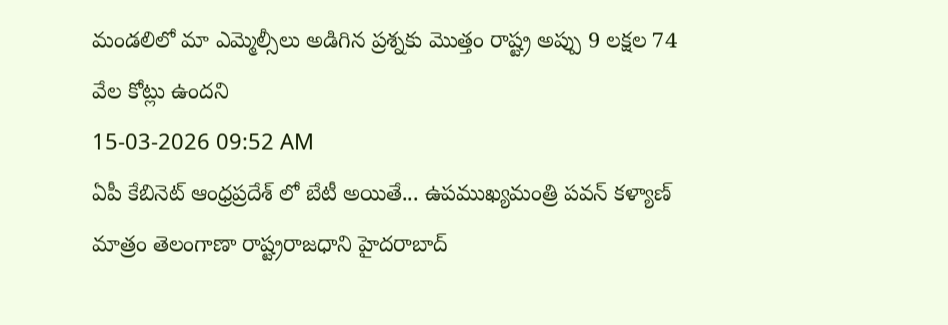మండలిలో మా ఎమ్మెల్సీలు అడిగిన ప్రశ్నకు మొత్తం రాష్ట్ర అప్పు 9 లక్షల 74 వేల కోట్లు ఉందని
15-03-2026 09:52 AM
ఏపీ కేబినెట్ ఆంధ్రప్రదేశ్ లో బేటీ అయితే... ఉపముఖ్యమంత్రి పవన్ కళ్యాణ్ మాత్రం తెలంగాణా రాష్ట్రరాజధాని హైదరాబాద్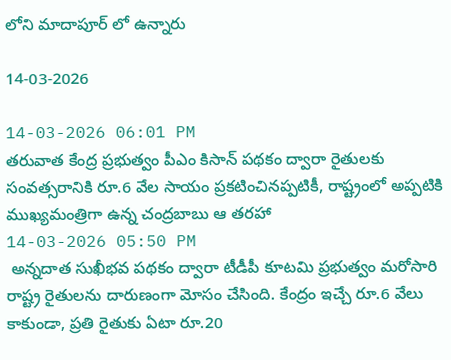లోని మాదాపూర్ లో ఉన్నారు

14-03-2026

14-03-2026 06:01 PM
తరువాత కేంద్ర ప్రభుత్వం పీఎం కిసాన్ పథకం ద్వారా రైతులకు సంవత్సరానికి రూ.6 వేల సాయం ప్రకటించినప్పటికీ, రాష్ట్రంలో అప్పటికి ముఖ్యమంత్రిగా ఉన్న చంద్ర‌బాబు ఆ తరహా
14-03-2026 05:50 PM
 అన్నదాత సుఖీభవ పథకం ద్వారా టీడీపీ కూటమి ప్రభుత్వం మరోసారి రాష్ట్ర రైతులను దారుణంగా మోసం చేసింది. కేంద్రం ఇచ్చే రూ.6 వేలు కాకుండా, ప్రతి రైతుకు ఏటా రూ.20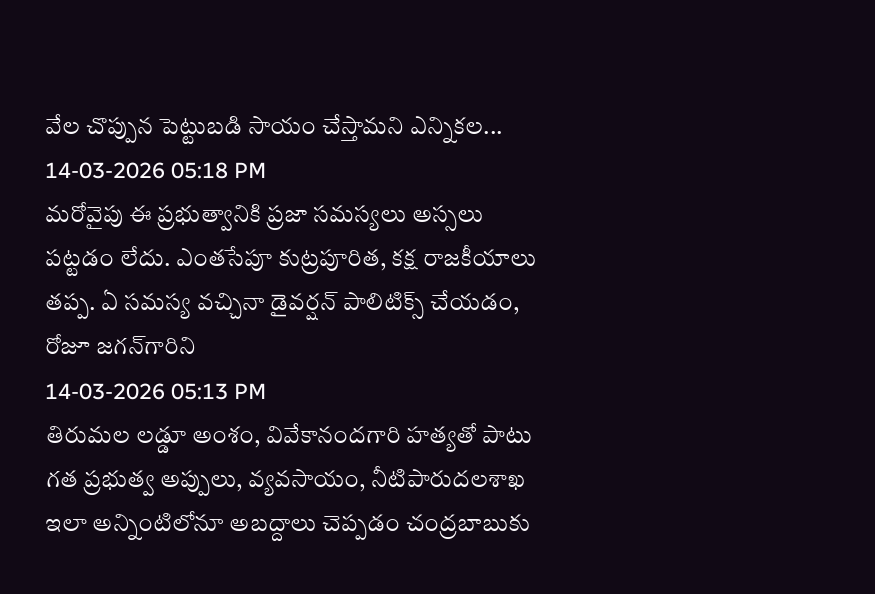వేల చొప్పున పెట్టుబడి సాయం చేస్తామని ఎన్నికల...
14-03-2026 05:18 PM
మరోవైపు ఈ ప్రభుత్వానికి ప్రజా సమస్యలు అస్సలు పట్టడం లేదు. ఎంతసేపూ కుట్రపూరిత, కక్ష రాజకీయాలు తప్ప. ఏ సమస్య వచ్చినా డైవర్షన్‌ పాలిటిక్స్‌ చేయడం, రోజూ జగన్‌గారిని
14-03-2026 05:13 PM
తిరుమల లడ్డూ అంశం, వివేకానందగారి హత్యతో పాటు గత ప్రభుత్వ అప్పులు, వ్యవసాయం, నీటిపారుదలశాఖ ఇలా అన్నింటిలోనూ అబద్దాలు చెప్పడం చంద్రబాబుకు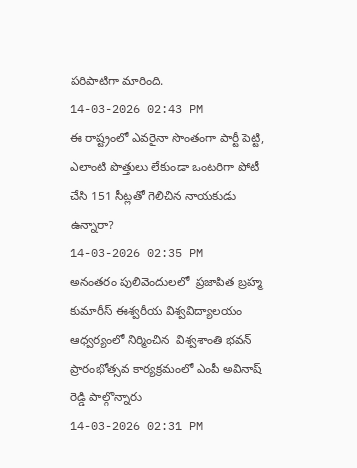పరిపాటిగా మారింది.
14-03-2026 02:43 PM
ఈ రాష్ట్రంలో ఎవరైనా సొంతంగా పార్టీ పెట్టి, ఎలాంటి పొత్తులు లేకుండా ఒంటరిగా పోటీ చేసి 151 సీట్లతో గెలిచిన నాయకుడు ఉన్నారా?
14-03-2026 02:35 PM
అనంతరం పులివెందులలో  ప్రజాపిత బ్రహ్మ కుమారీస్ ఈశ్వరీయ విశ్వవిద్యాలయం ఆధ్వర్యంలో నిర్మించిన  విశ్వశాంతి భవన్ ప్రారంభోత్సవ కార్యక్రమంలో ఎంపీ అవినాష్ రెడ్డి పాల్గొన్నారు
14-03-2026 02:31 PM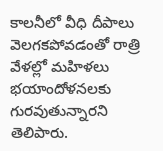కాలనీలో వీధి దీపాలు వెలగకపోవడంతో రాత్రి వేళల్లో మహిళలు భయాందోళనలకు గురవుతున్నారని తెలిపారు.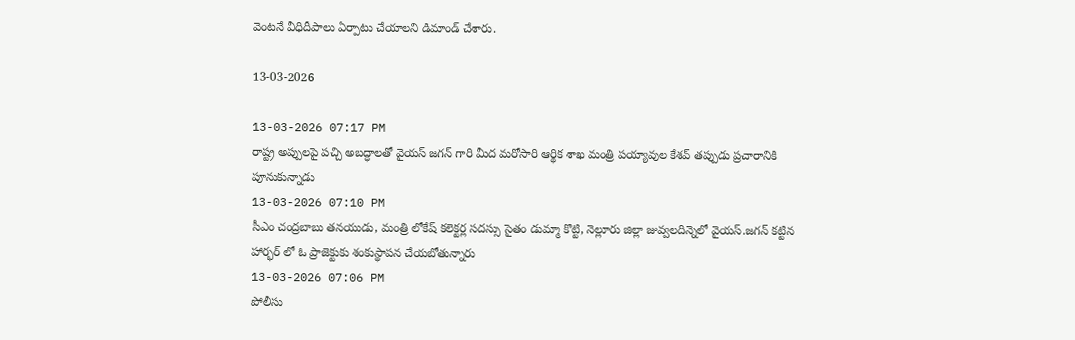వెంటనే వీధిదీపాలు ఏర్పాటు చేయాలని డిమాండ్ చేశారు.

13-03-2026

13-03-2026 07:17 PM
రాష్ట్ర అప్పుల‌పై పచ్చి అబ‌ద్ధాల‌తో వైయ‌స్ జ‌గ‌న్ గారి మీద మ‌రోసారి ఆర్థిక శాఖ మంత్రి ప‌య్యావుల కేశ‌వ్ త‌ప్పుడు ప్ర‌చారానికి పూనుకున్నాడు
13-03-2026 07:10 PM
సీఎం చంద్రబాబు తనయుడు, మంత్రి లోకేష్ కలెక్టర్ల సదస్సు సైతం డుమ్మా కొట్టి, నెల్లూరు జిల్లా జువ్వలదిన్నెలో వైయస్.జగన్ కట్టిన హార్భర్ లో ఓ ప్రాజెక్టుకు శంకుస్థాపన చేయబోతున్నారు
13-03-2026 07:06 PM
పోలీసు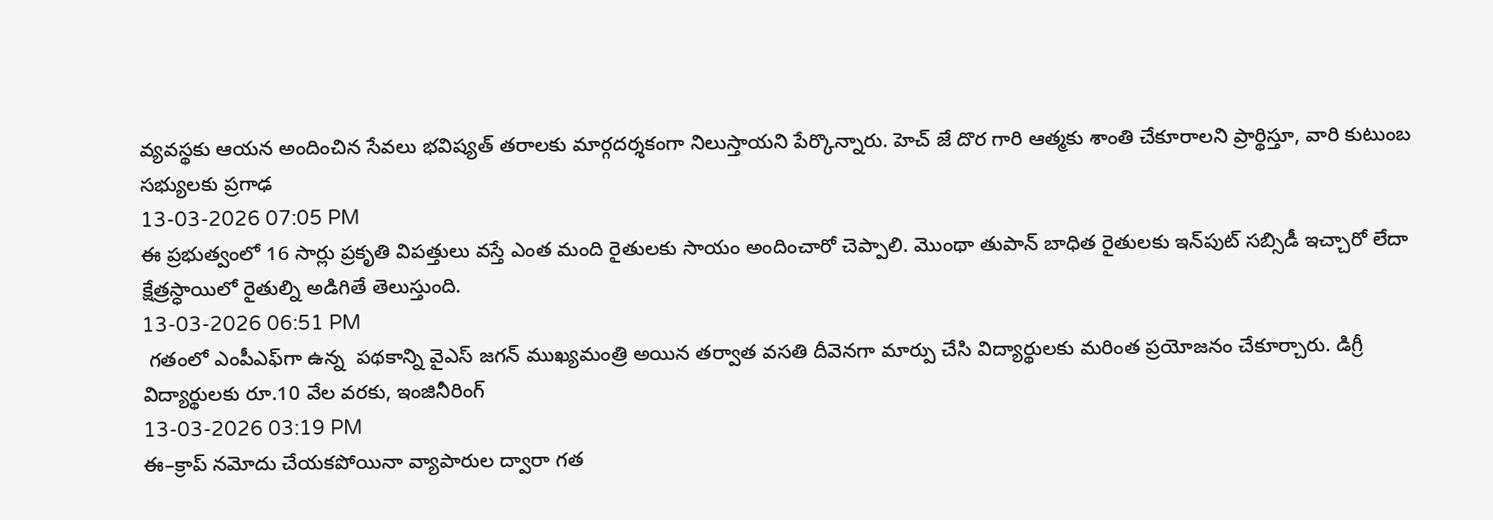వ్యవస్థకు ఆయన అందించిన సేవలు భవిష్యత్ తరాలకు మార్గదర్శకంగా నిలుస్తాయని పేర్కొన్నారు. హెచ్‌ జే దొర గారి ఆత్మకు శాంతి చేకూరాలని ప్రార్థిస్తూ, వారి కుటుంబ సభ్యులకు ప్రగాఢ
13-03-2026 07:05 PM
ఈ ప్రభుత్వంలో 16 సార్లు ప్రకృతి విపత్తులు వస్తే ఎంత మంది రైతులకు సాయం అందించారో చెప్పాలి. మొంథా తుపాన్‌ బాధిత రైతులకు ఇన్‌పుట్‌ సబ్సిడీ ఇచ్చారో లేదా క్షేత్రస్ధాయిలో రైతుల్ని అడిగితే తెలుస్తుంది.
13-03-2026 06:51 PM
 గతంలో ఎంపీఎఫ్‌గా ఉన్న  పథకాన్ని వైఎస్‌ జగన్‌ ముఖ్యమంత్రి అయిన తర్వాత వసతి దీవెనగా మార్పు చేసి విద్యార్థులకు మరింత ప్రయోజనం చేకూర్చారు. డిగ్రీ విద్యార్థులకు రూ.10 వేల వరకు, ఇంజినీరింగ్‌
13-03-2026 03:19 PM
ఈ–క్రాప్ నమోదు చేయకపోయినా వ్యాపారుల ద్వారా గత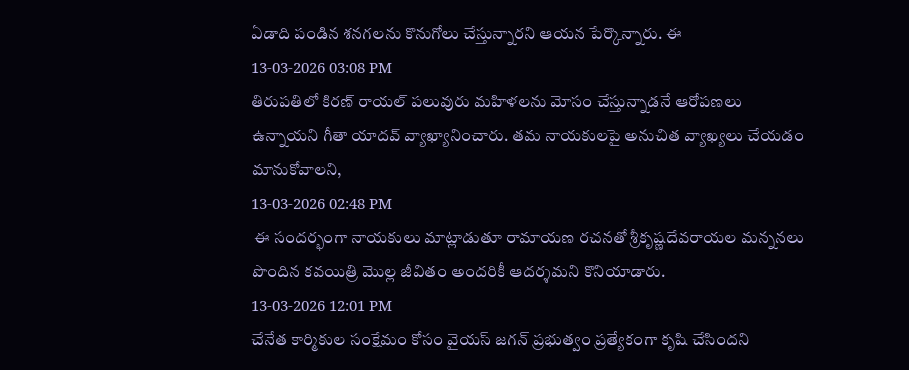ఏడాది పండిన శనగలను కొనుగోలు చేస్తున్నారని ఆయన పేర్కొన్నారు. ఈ
13-03-2026 03:08 PM
తిరుపతిలో కిరణ్ రాయల్ పలువురు మహిళలను మోసం చేస్తున్నాడనే ఆరోపణలు ఉన్నాయని గీతా యాదవ్ వ్యాఖ్యానించారు. తమ నాయకులపై అనుచిత వ్యాఖ్యలు చేయడం మానుకోవాలని,
13-03-2026 02:48 PM
 ఈ సందర్భంగా నాయకులు మాట్లాడుతూ రామాయణ రచనతో శ్రీకృష్ణదేవరాయల మన్ననలు పొందిన కవయిత్రి మొల్ల జీవితం అందరికీ ఆదర్శమని కొనియాడారు.
13-03-2026 12:01 PM
చేనేత కార్మికుల సంక్షేమం కోసం వైయ‌స్‌ జగన్ ప్రభుత్వం ప్రత్యేకంగా కృషి చేసిందని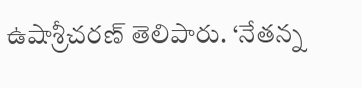ఉషాశ్రీచరణ్ తెలిపారు. ‘నేతన్న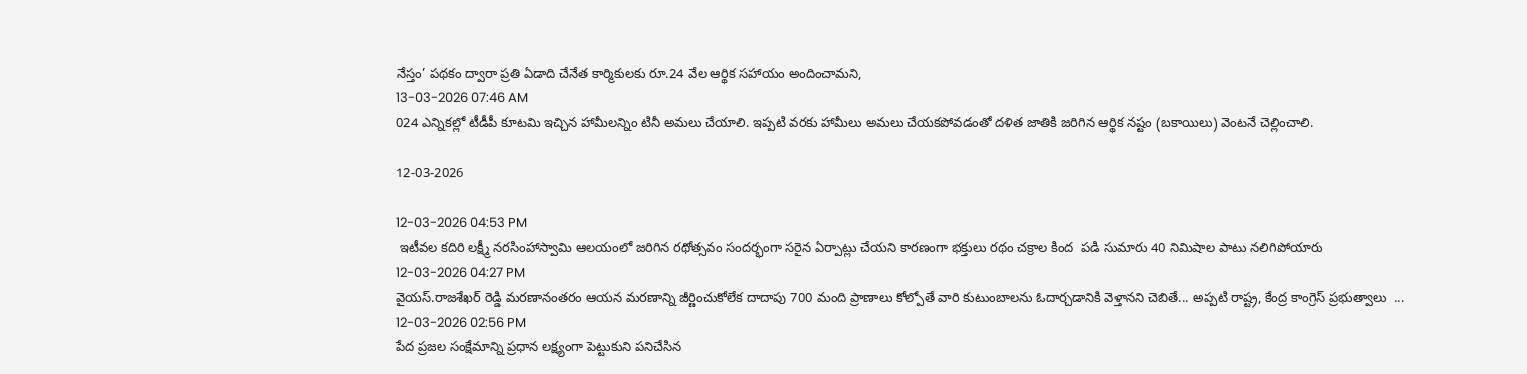నేస్తం’ పథకం ద్వారా ప్రతి ఏడాది చేనేత కార్మికులకు రూ.24 వేల ఆర్థిక సహాయం అందించామని,
13-03-2026 07:46 AM
024 ఎన్నికల్లో టీడీపీ కూటమి ఇచ్చిన హామీలన్నిం టినీ అమలు చేయాలి. ఇప్పటి వరకు హామీలు అమలు చేయకపోవడంతో దళిత జాతికి జరిగిన ఆర్థిక నష్టం (బకాయిలు) వెంటనే చెల్లించాలి.

12-03-2026

12-03-2026 04:53 PM
 ఇటీవల కదిరి లక్ష్మీ నరసింహాస్వామి ఆలయంలో జరిగిన రథోత్సవం సందర్భంగా సరైన ఏర్పాట్లు చేయని కారణంగా భక్తులు రథం చక్రాల కింద  పడి సుమారు 40 నిమిషాల పాటు నలిగిపోయారు
12-03-2026 04:27 PM
వైయస్.రాజశేఖర్ రెడ్డి మరణానంతరం ఆయన మరణాన్ని జీర్ణించుకోలేక దాదాపు 700 మంది ప్రాణాలు కోల్పోతే వారి కుటుంబాలను ఓదార్చడానికి వెళ్తానని చెబితే... అప్పటి రాష్ట్ర, కేంద్ర కాంగ్రెస్ ప్రభుత్వాలు  ...
12-03-2026 02:56 PM
పేద ప్రజల సంక్షేమాన్ని ప్రధాన లక్ష్యంగా పెట్టుకుని పనిచేసిన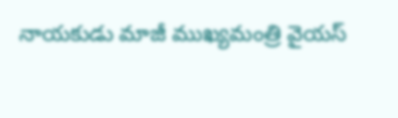నాయకుడు మాజీ ముఖ్యమంత్రి వైయ‌స్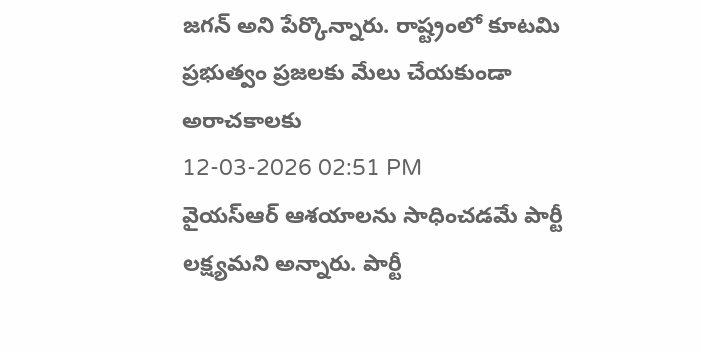జ‌గ‌న్‌ అని పేర్కొన్నారు. రాష్ట్రంలో కూటమి ప్రభుత్వం ప్రజలకు మేలు చేయకుండా అరాచకాలకు
12-03-2026 02:51 PM
వైయస్ఆర్ ఆశయాలను సాధించడమే పార్టీ లక్ష్యమని అన్నారు. పార్టీ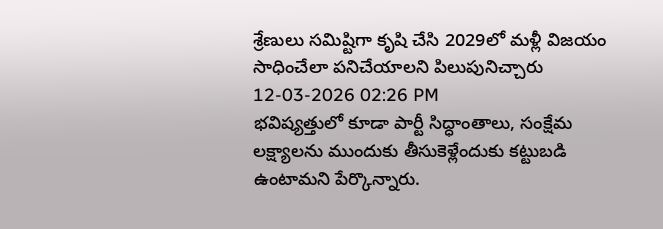శ్రేణులు సమిష్టిగా కృషి చేసి 2029లో మళ్లీ విజయం సాధించేలా పనిచేయాలని పిలుపునిచ్చారు
12-03-2026 02:26 PM
భవిష్యత్తులో కూడా పార్టీ సిద్ధాంతాలు, సంక్షేమ లక్ష్యాలను ముందుకు తీసుకెళ్లేందుకు కట్టుబడి ఉంటామని పేర్కొన్నారు.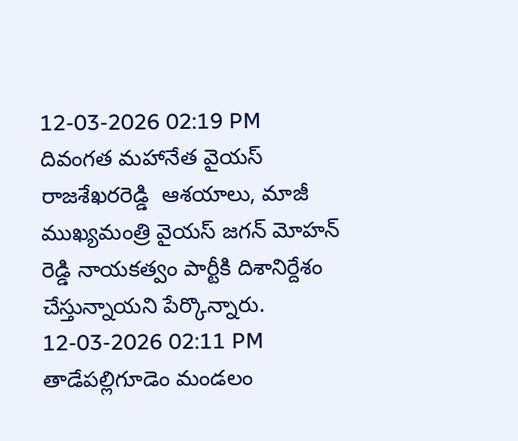12-03-2026 02:19 PM
దివంగత మహానేత వైయ‌స్ రాజ‌శేఖ‌ర‌రెడ్డి  ఆశయాలు, మాజీ ముఖ్యమంత్రి వైయ‌స్ జ‌గ‌న్ మోహ‌న్ రెడ్డి నాయకత్వం పార్టీకి దిశానిర్దేశం చేస్తున్నాయని పేర్కొన్నారు.
12-03-2026 02:11 PM
తాడేపల్లిగూడెం మండలం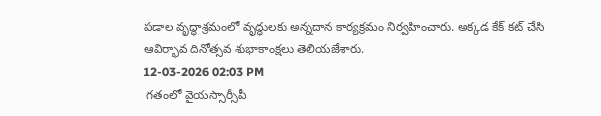పడాల వృద్ధాశ్రమంలో వృద్ధులకు అన్నదాన కార్యక్రమం నిర్వహించారు. అక్కడ కేక్ కట్ చేసి ఆవిర్భావ దినోత్సవ శుభాకాంక్షలు తెలియజేశారు.
12-03-2026 02:03 PM
 గతంలో వైయస్సార్సీపీ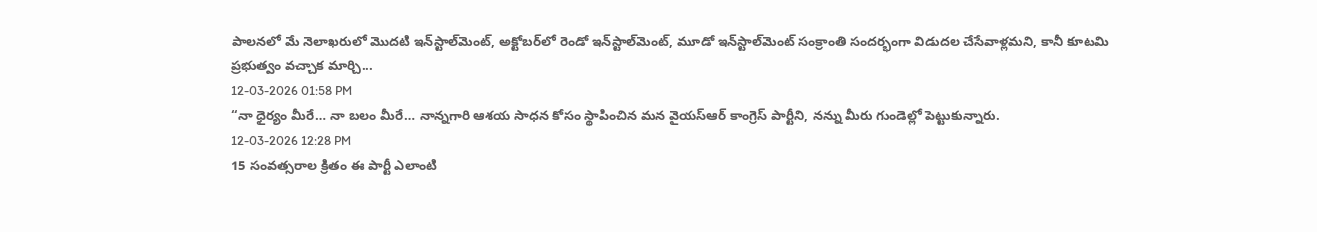పాలనలో మే నెలాఖరులో మొదటి ఇన్‌స్టాల్‌మెంట్, అక్టోబర్‌లో రెండో ఇన్‌స్టాల్‌మెంట్, మూడో ఇన్‌స్టాల్‌మెంట్‌ సంక్రాంతి సందర్భంగా విడుదల చేసేవాళ్లమని, కానీ కూటమి ప్రభుత్వం వచ్చాక మార్చి...
12-03-2026 01:58 PM
“నా ధైర్యం మీరే… నా బలం మీరే… నాన్నగారి ఆశయ సాధన కోసం స్థాపించిన మన వైయ‌స్ఆర్‌ కాంగ్రెస్ పార్టీని, నన్ను మీరు గుండెల్లో పెట్టుకున్నారు.
12-03-2026 12:28 PM
15 సంవత్సరాల క్రితం ఈ పార్టీ ఎలాంటి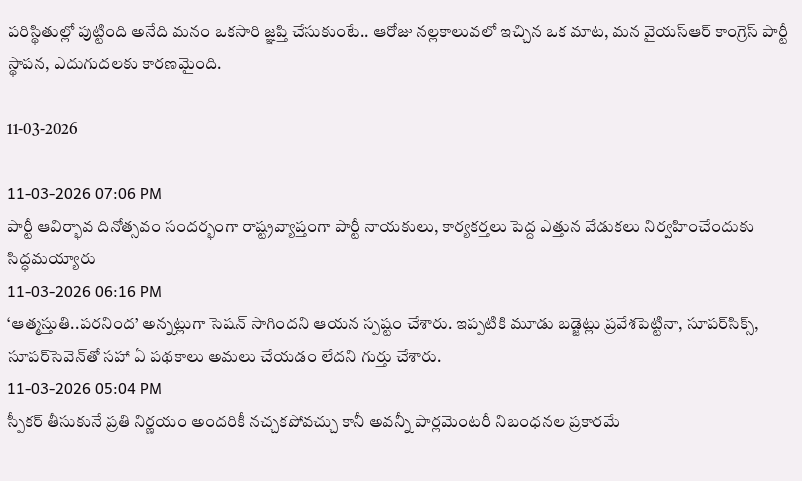పరిస్థితుల్లో పుట్టింది అనేది మనం ఒకసారి జ్ఞప్తి చేసుకుంటే.. ఆరోజు నల్లకాలువలో ఇచ్చిన ఒక మాట, మన వైయ‌స్ఆర్‌ కాంగ్రెస్‌ పార్టీ స్థాపన, ఎదుగుదలకు కారణమైంది.

11-03-2026

11-03-2026 07:06 PM
పార్టీ ఆవిర్భావ దినోత్సవం సందర్భంగా రాష్ట్రవ్యాప్తంగా పార్టీ నాయకులు, కార్యకర్తలు పెద్ద ఎత్తున వేడుకలు నిర్వహించేందుకు సిద్ధమయ్యారు
11-03-2026 06:16 PM
‘ఆత్మస్తుతి..పరనింద’ అన్నట్లుగా సెషన్‌ సాగిందని ఆయన స్పష్టం చేశారు. ఇప్పటికి మూడు బడ్జెట్లు ప్రవేశపెట్టినా, సూపర్‌సిక్స్, సూపర్‌సెవెన్‌తో సహా ఏ పథకాలు అమలు చేయడం లేదని గుర్తు చేశారు.
11-03-2026 05:04 PM
స్పీకర్ తీసుకునే ప్రతి నిర్ణయం అందరికీ నచ్చకపోవచ్చు కానీ అవన్నీ పార్లమెంటరీ నిబంధనల ప్రకారమే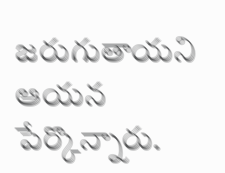జరుగుతాయని ఆయన పేర్కొన్నారు.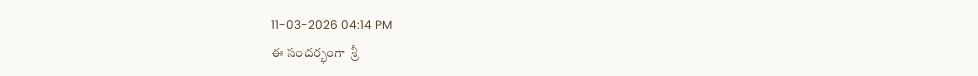11-03-2026 04:14 PM
ఈ సందర్భంగా  శ్రీ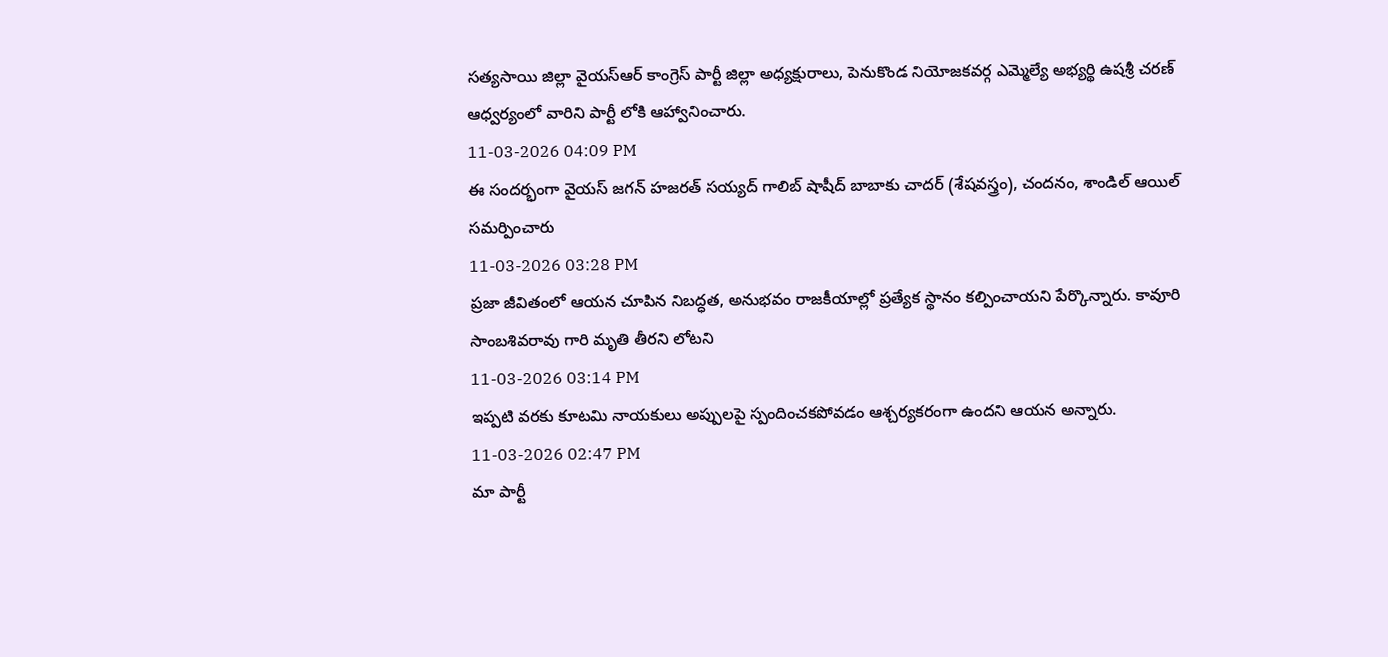సత్యసాయి జిల్లా వైయ‌స్ఆర్ కాంగ్రెస్ పార్టీ జిల్లా అధ్యక్షురాలు, పెనుకొండ నియోజకవర్గ ఎమ్మెల్యే అభ్యర్థి ఉషశ్రీ చరణ్ ఆధ్వర్యంలో వారిని పార్టీ లోకి ఆహ్వానించారు.
11-03-2026 04:09 PM
ఈ సందర్భంగా వైయ‌స్ జగన్ హజరత్ సయ్యద్ గాలిబ్ షాషీద్ బాబాకు చాదర్ (శేషవస్త్రం), చందనం, శాండిల్ ఆయిల్ సమర్పించారు
11-03-2026 03:28 PM
ప్రజా జీవితంలో ఆయన చూపిన నిబద్ధత, అనుభవం రాజకీయాల్లో ప్రత్యేక స్థానం కల్పించాయని పేర్కొన్నారు. కావూరి సాంబశివరావు గారి మృతి తీరని లోటని
11-03-2026 03:14 PM
ఇప్పటి వరకు కూటమి నాయకులు అప్పులపై స్పందించకపోవడం ఆశ్చర్యకరంగా ఉందని ఆయన అన్నారు.
11-03-2026 02:47 PM
మా పార్టీ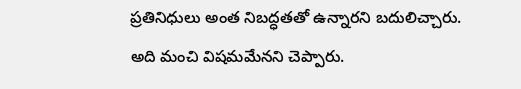ప్రతినిధులు అంత నిబద్ధతతో ఉన్నారని బదులిచ్చారు. అది మంచి విషమమేనని చెప్పారు.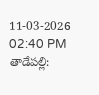11-03-2026 02:40 PM
తాడేపల్లి: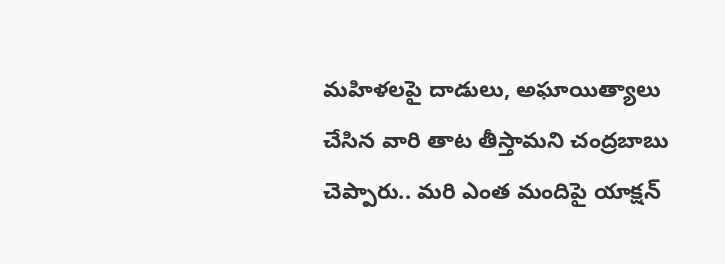మహిళలపై దాడులు, అఘాయిత్యాలు చేసిన వారి తాట తీస్తామని చంద్రబాబు చెప్పారు.. మరి ఎంత మందిపై యాక్షన్‌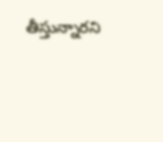తీస్తున్నారని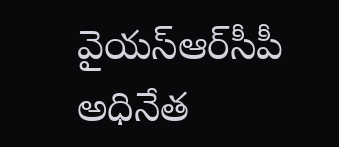వైయ‌స్ఆర్‌సీపీ అధినేత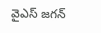వైఎస్‌ జగన్‌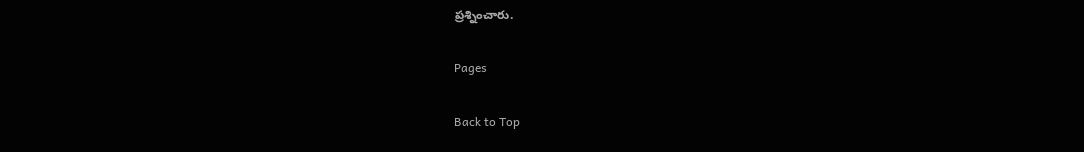ప్రశ్నించారు.

Pages

Back to Top